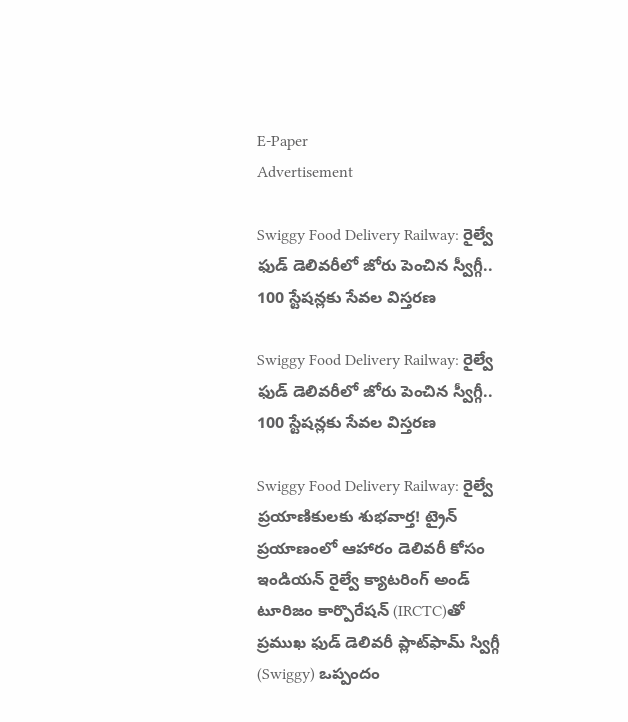E-Paper
Advertisement

Swiggy Food Delivery Railway: రైల్వే ఫుడ్ డెలివరీలో జోరు పెంచిన స్వీగ్గీ.. 100 స్టేషన్లకు సేవల విస్తరణ

Swiggy Food Delivery Railway: రైల్వే ఫుడ్ డెలివరీలో జోరు పెంచిన స్వీగ్గీ.. 100 స్టేషన్లకు సేవల విస్తరణ

Swiggy Food Delivery Railway: రైల్వే ప్రయాణికులకు శుభవార్త! ట్రైన్ ప్రయాణంలో ఆహారం డెలివరీ కోసం ఇండియన్ రైల్వే క్యాటరింగ్ అండ్ టూరిజం కార్పొరేషన్ (IRCTC)తో ప్రముఖ ఫుడ్ డెలివరీ ప్లాట్‌ఫామ్ స్విగ్గీ (Swiggy) ఒప్పందం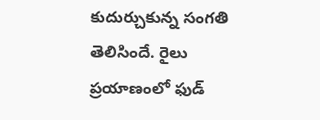కుదుర్చుకున్న సంగతి తెలిసిందే. రైలు ప్రయాణంలో ఫుడ్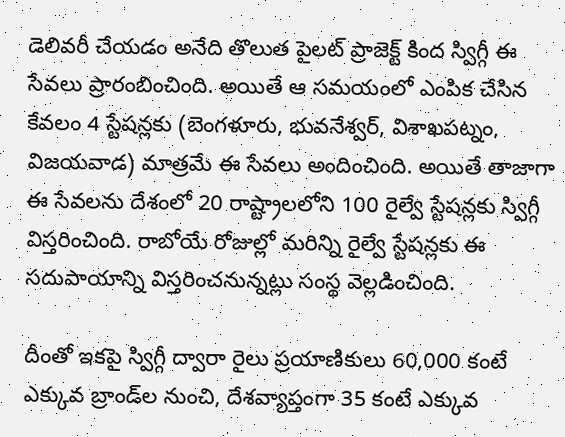డెలివరీ చేయడం అనేది తొలుత పైలట్ ప్రాజెక్ట్ కింద స్విగ్గీ ఈ సేవలు ప్రారంబించింది. అయితే ఆ సమయంలో ఎంపిక చేసిన కేవలం 4 స్టేషన్లకు (బెంగళూరు, భువనేశ్వర్, విశాఖపట్నం, విజయవాడ) మాత్రమే ఈ సేవలు అందించింది. అయితే తాజాగా ఈ సేవలను దేశంలో 20 రాష్ట్రాలలోని 100 రైల్వే స్టేషన్లకు స్విగ్గీ విస్తరించింది. రాబోయే రోజుల్లో మరిన్ని రైల్వే స్టేషన్లకు ఈ సదుపాయాన్ని విస్తరించనున్నట్లు సంస్థ వెల్లడించింది.

దీంతో ఇకపై స్విగ్గీ ద్వారా రైలు ప్రయాణికులు 60,000 కంటే ఎక్కువ బ్రాండ్‌ల నుంచి, దేశవ్యాప్తంగా 35 కంటే ఎక్కువ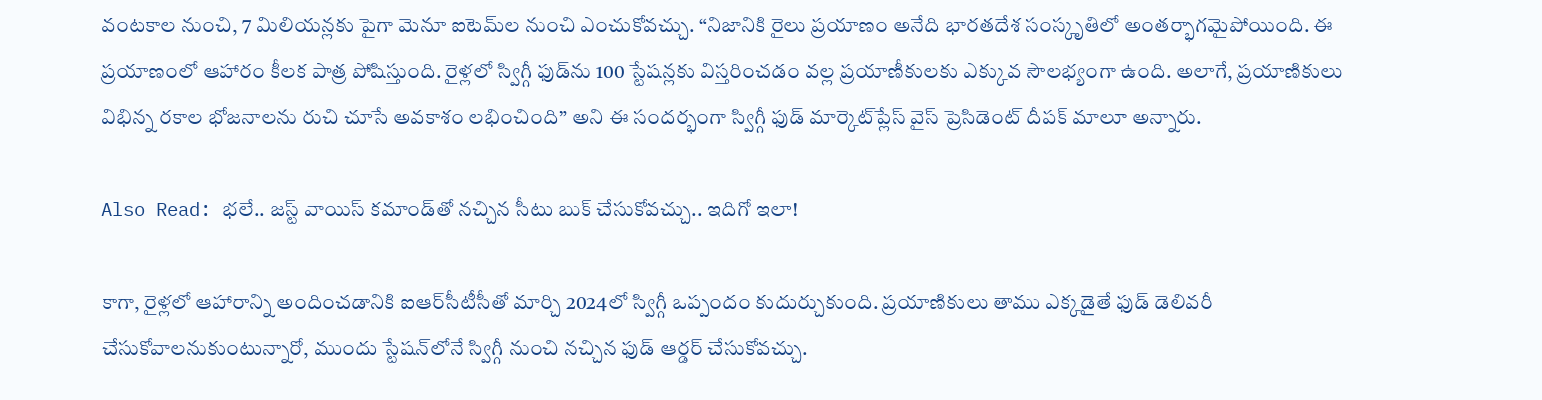వంటకాల నుంచి, 7 మిలియన్లకు పైగా మెనూ ఐటెమ్‌ల నుంచి ఎంచుకోవచ్చు. “నిజానికి రైలు ప్రయాణం అనేది భారతదేశ సంస్కృతిలో అంతర్భాగమైపోయింది. ఈ ప్రయాణంలో ఆహారం కీలక పాత్ర పోషిస్తుంది. రైళ్లలో స్విగ్గీ ఫుడ్‌ను 100 స్టేషన్లకు విస్తరించడం వల్ల ప్రయాణీకులకు ఎక్కువ సౌలభ్యంగా ఉంది. అలాగే, ప్రయాణికులు విభిన్న రకాల భోజనాలను రుచి చూసే అవకాశం లభించింది” అని ఈ సందర్భంగా స్విగ్గీ ఫుడ్ మార్కెట్‌ప్లేస్ వైస్ ప్రెసిడెంట్ దీపక్ మాలూ అన్నారు.

Also Read: భలే.. జస్ట్ వాయిస్ కమాండ్‌తో నచ్చిన సీటు బుక్ చేసుకోవచ్చు.. ఇదిగో ఇలా!

కాగా, రైళ్లలో ఆహారాన్ని అందించడానికి ఐఆర్‌సీటీసీతో మార్చి 2024లో స్విగ్గీ ఒప్పందం కుదుర్చుకుంది. ప్రయాణికులు తాము ఎక్కడైతే ఫుడ్ డెలివరీ చేసుకోవాలనుకుంటున్నారో, ముందు స్టేషన్‌లోనే స్విగ్గీ నుంచి నచ్చిన ఫుడ్ ఆర్డర్ చేసుకోవచ్చు.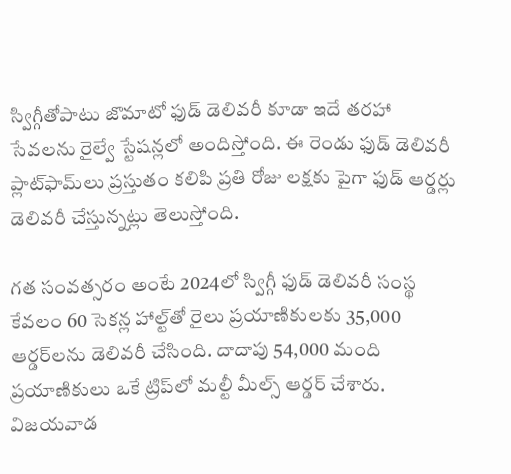స్విగ్గీతోపాటు జొమాటో ఫుడ్ డెలివరీ కూడా ఇదే తరహా సేవలను రైల్వే స్టేషన్లలో అందిస్తోంది. ఈ రెండు ఫుడ్ డెలివరీ ప్లాట్‌ఫామ్‌లు ప్రస్తుతం కలిపి ప్రతి రోజు లక్షకు పైగా ఫుడ్ ఆర్డర్లు డెలివరీ చేస్తున్నట్లు తెలుస్తోంది.

గత సంవత్సరం అంటే 2024లో స్విగ్గీ ఫుడ్ డెలివరీ సంస్థ కేవలం 60 సెకన్ల హాల్ట్‌తో రైలు ప్రయాణికులకు 35,000 ఆర్డర్‌లను డెలివరీ చేసింది. దాదాపు 54,000 మంది ప్రయాణికులు ఒకే ట్రిప్‌లో మల్టీ మీల్స్ ఆర్డర్ చేశారు. విజయవాడ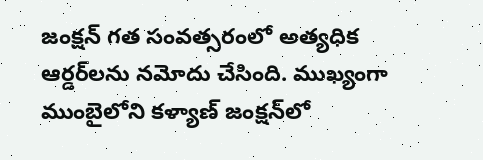జంక్షన్ గత సంవత్సరంలో అత్యధిక ఆర్డర్‌లను నమోదు చేసింది. ముఖ్యంగా ముంబైలోని కళ్యాణ్ జంక్షన్‌లో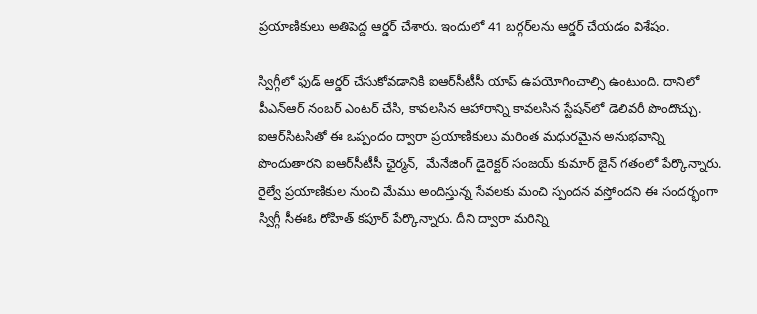ప్రయాణికులు అతిపెద్ద ఆర్డర్ చేశారు. ఇందులో 41 బర్గర్‌లను ఆర్డర్ చేయడం విశేషం.

స్విగ్గీలో ఫుడ్ ఆర్డర్ చేసుకోవడానికి ఐఆర్‌సీటీసీ యాప్ ఉపయోగించాల్సి ఉంటుంది. దానిలో పీఎన్ఆర్ నంబర్ ఎంటర్ చేసి, కావలసిన ఆహారాన్ని కావలసిన స్టేషన్‌లో డెలివరీ పొందొచ్చు. ఐఆర్‌సిటసితో ఈ ఒప్పందం ద్వారా ప్రయాణికులు మరింత మధురమైన అనుభవాన్ని పొందుతారని ఐఆర్‌సీటీసీ ఛైర్మన్,  మేనేజింగ్ డైరెక్టర్ సంజయ్ కుమార్ జైన్ గతంలో పేర్కొన్నారు. రైల్వే ప్రయాణికుల నుంచి మేము అందిస్తున్న సేవలకు మంచి స్పందన వస్తోందని ఈ సందర్భంగా స్విగ్గీ సీఈఓ రోహిత్ కపూర్ పేర్కొన్నారు. దీని ద్వారా మరిన్ని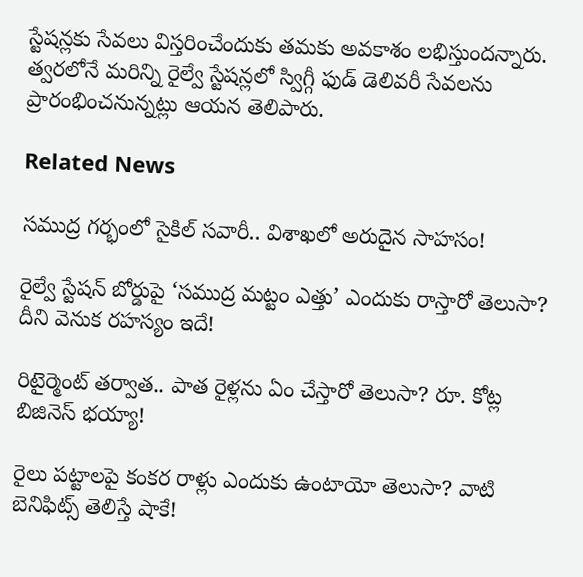స్టేషన్లకు సేవలు విస్తరించేందుకు తమకు అవకాశం లభిస్తుందన్నారు. త్వరలోనే మరిన్ని రైల్వే స్టేషన్లలో స్విగ్గీ ఫుడ్ డెలివరీ సేవలను ప్రారంభించనున్నట్లు ఆయన తెలిపారు.

Related News

సముద్ర గర్భంలో సైకిల్ సవారీ.. విశాఖలో అరుదైన సాహసం!

రైల్వే స్టేషన్ బోర్డుపై ‘సముద్ర మట్టం ఎత్తు’ ఎందుకు రాస్తారో తెలుసా? దీని వెనుక రహస్యం ఇదే!

రిటైర్మెంట్ తర్వాత.. పాత రైళ్లను ఏం చేస్తారో తెలుసా? రూ. కోట్ల బిజినెస్ భయ్యా!

రైలు పట్టాలపై కంకర రాళ్లు ఎందుకు ఉంటాయో తెలుసా? వాటి బెనిఫిట్స్ తెలిస్తే షాకే!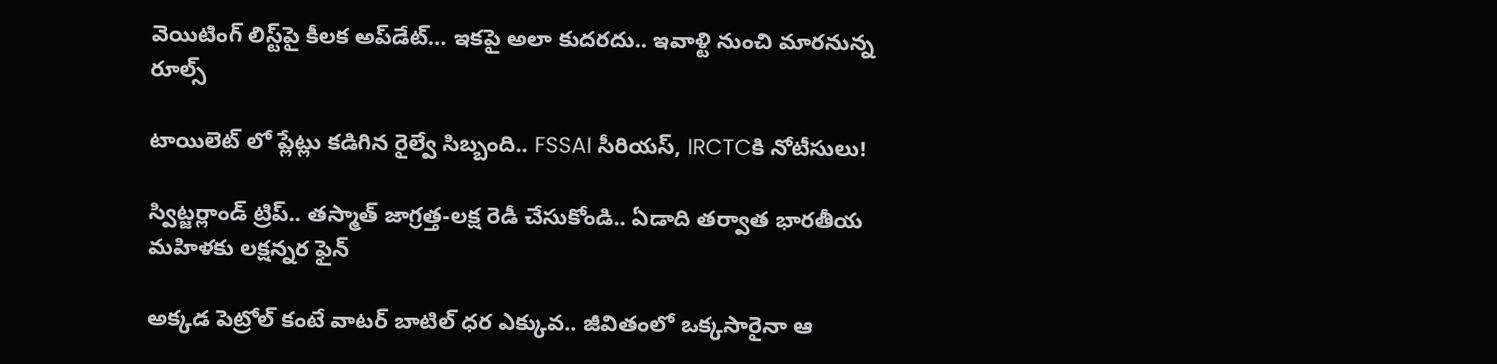వెయిటింగ్‌ లిస్ట్‌పై కీలక అప్‌డేట్‌… ఇకపై అలా కుదరదు.. ఇవాళ్టి నుంచి మారనున్న రూల్స్

టాయిలెట్ లో ప్లేట్లు కడిగిన రైల్వే సిబ్బంది.. FSSAI సీరియస్, IRCTCకి నోటీసులు!

స్విట్జర్లాండ్‌ ట్రిప్.. తస్మాత్ జాగ్రత్త-లక్ష రెడీ చేసుకోండి.. ఏడాది తర్వాత భారతీయ మహిళకు లక్షన్నర ఫైన్

అక్కడ పెట్రోల్ కంటే వాటర్ బాటిల్ ధర ఎక్కువ.. జీవితంలో ఒక్కసారైనా ఆ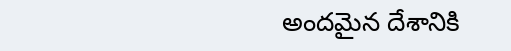అందమైన దేశానికి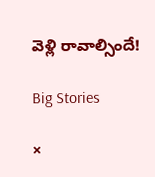వెళ్లి రావాల్సిందే!

Big Stories

×